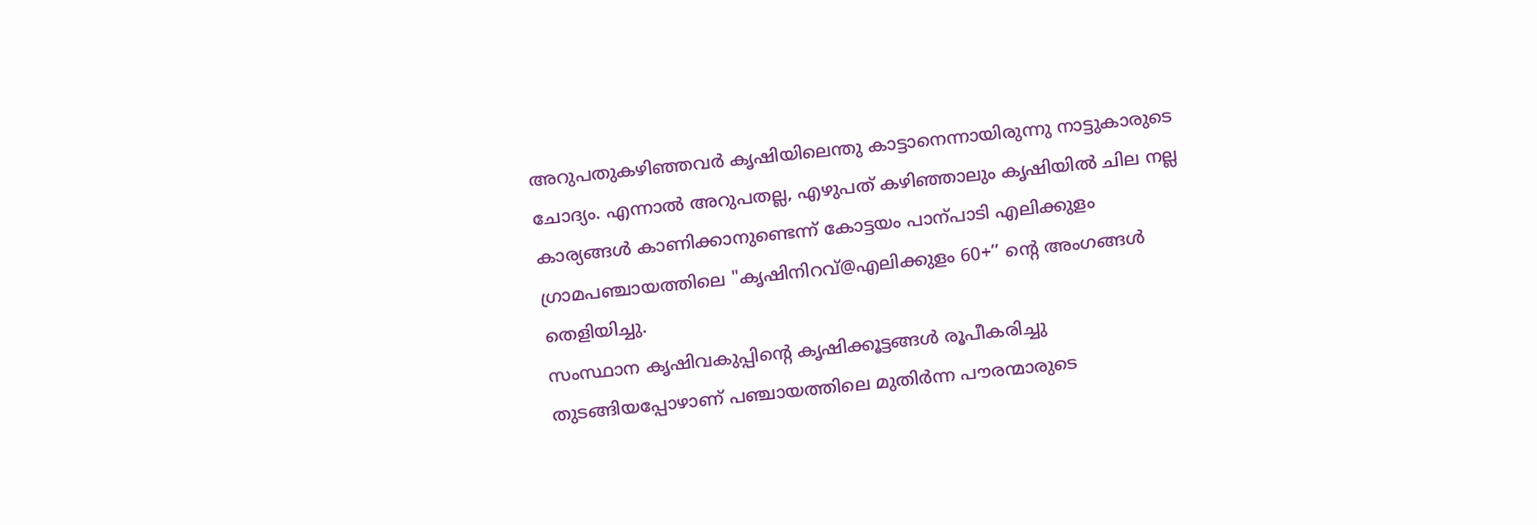അറുപതുകഴിഞ്ഞവർ കൃഷിയിലെന്തു കാട്ടാനെന്നായിരുന്നു നാട്ടുകാരുടെ ചോദ്യം. എന്നാൽ അറുപതല്ല, എഴുപത് കഴിഞ്ഞാലും കൃഷിയിൽ ചില നല്ല കാര്യങ്ങൾ കാണിക്കാനുണ്ടെന്ന് കോട്ടയം പാന്പാടി എലിക്കുളം ഗ്രാമപഞ്ചായത്തിലെ "കൃഷിനിറവ്@എലിക്കുളം 60+’’ ന്റെ അംഗങ്ങൾ തെളിയിച്ചു.
സംസ്ഥാന കൃഷിവകുപ്പിന്റെ കൃഷിക്കൂട്ടങ്ങൾ രൂപീകരിച്ചു തുടങ്ങിയപ്പോഴാണ് പഞ്ചായത്തിലെ മുതിർന്ന പൗരന്മാരുടെ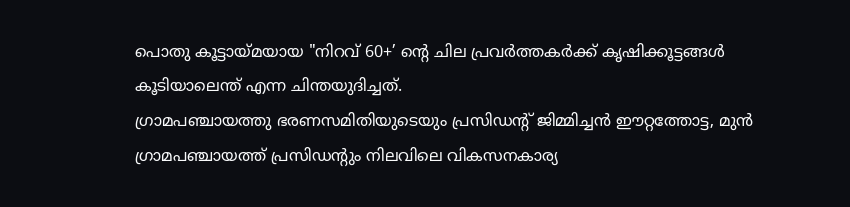പൊതു കൂട്ടായ്മയായ "നിറവ് 60+’ ന്റെ ചില പ്രവർത്തകർക്ക് കൃഷിക്കൂട്ടങ്ങൾ കൂടിയാലെന്ത് എന്ന ചിന്തയുദിച്ചത്.
ഗ്രാമപഞ്ചായത്തു ഭരണസമിതിയുടെയും പ്രസിഡന്റ് ജിമ്മിച്ചൻ ഈറ്റത്തോട്ട, മുൻ ഗ്രാമപഞ്ചായത്ത് പ്രസിഡന്റും നിലവിലെ വികസനകാര്യ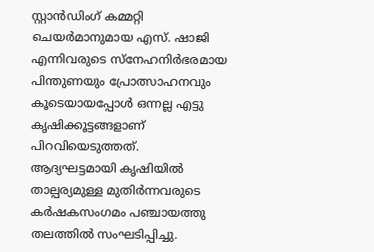സ്റ്റാൻഡിംഗ് കമ്മറ്റി ചെയർമാനുമായ എസ്. ഷാജി എന്നിവരുടെ സ്നേഹനിർഭരമായ പിന്തുണയും പ്രോത്സാഹനവും കൂടെയായപ്പോൾ ഒന്നല്ല എട്ടു കൃഷിക്കൂട്ടങ്ങളാണ് പിറവിയെടുത്തത്.
ആദ്യഘട്ടമായി കൃഷിയിൽ താല്പര്യമുള്ള മുതിർന്നവരുടെ കർഷകസംഗമം പഞ്ചായത്തു തലത്തിൽ സംഘടിപ്പിച്ചു.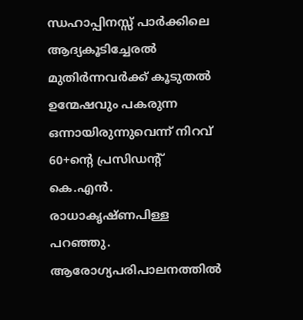ന്ധഹാപ്പിനസ്സ് പാർക്കിലെ ആദ്യകൂടിച്ചേരൽ മുതിർന്നവർക്ക് കൂടുതൽ ഉന്മേഷവും പകരുന്ന ഒന്നായിരുന്നുവെന്ന് നിറവ് 60+ന്റെ പ്രസിഡന്റ് കെ.എൻ. രാധാകൃഷ്ണപിള്ള പറഞ്ഞു.
ആരോഗ്യപരിപാലനത്തിൽ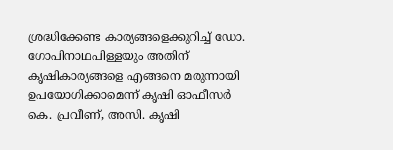ശ്രദ്ധിക്കേണ്ട കാര്യങ്ങളെക്കുറിച്ച് ഡോ. ഗോപിനാഥപിള്ളയും അതിന് കൃഷികാര്യങ്ങളെ എങ്ങനെ മരുന്നായി ഉപയോഗിക്കാമെന്ന് കൃഷി ഓഫീസർ കെ. പ്രവീണ്, അസി. കൃഷി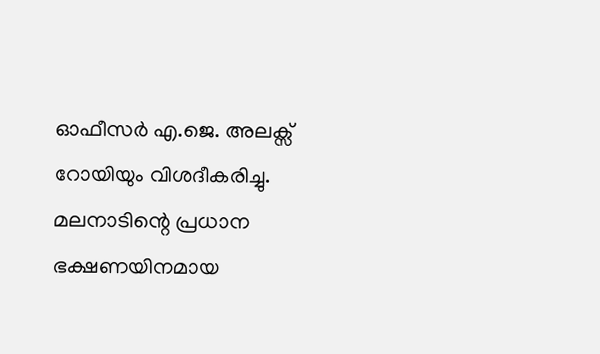ഓഫീസർ എ.ജെ. അലക്സ് റോയിയും വിശദീകരിച്ചു.
മലനാടിന്റെ പ്രധാന ഭക്ഷണയിനമായ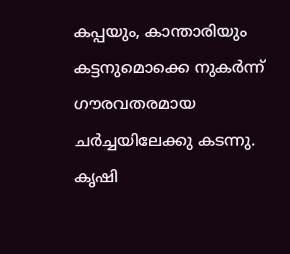കപ്പയും, കാന്താരിയും കട്ടനുമൊക്കെ നുകർന്ന് ഗൗരവതരമായ ചർച്ചയിലേക്കു കടന്നു. കൃഷി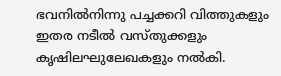ഭവനിൽനിന്നു പച്ചക്കറി വിത്തുകളും ഇതര നടീൽ വസ്തുക്കളും കൃഷിലഘുലേഖകളും നൽകി.